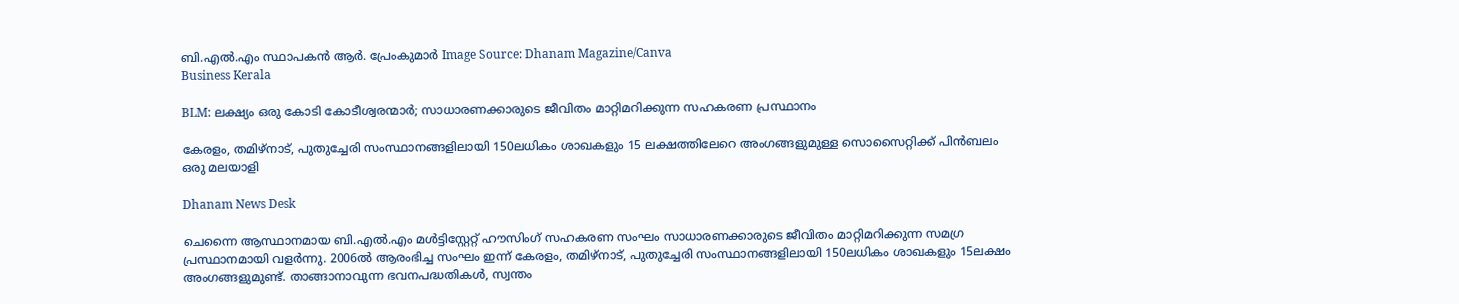ബി.എൽ.എം സ്ഥാപകൻ ആർ. പ്രേംകുമാർ Image Source: Dhanam Magazine/Canva
Business Kerala

BLM: ലക്ഷ്യം ഒരു കോടി കോടീശ്വരന്മാര്‍; സാധാരണക്കാരുടെ ജീവിതം മാറ്റിമറിക്കുന്ന സഹകരണ പ്രസ്ഥാനം

കേരളം, തമിഴ്‌നാട്, പുതുച്ചേരി സംസ്ഥാനങ്ങളിലായി 150ലധികം ശാഖകളും 15 ലക്ഷത്തിലേറെ അംഗങ്ങളുമുള്ള സൊസൈറ്റിക്ക് പിന്‍ബലം ഒരു മലയാളി

Dhanam News Desk

ചെന്നൈ ആസ്ഥാനമായ ബി.എല്‍.എം മള്‍ട്ടിസ്റ്റേറ്റ് ഹൗസിംഗ് സഹകരണ സംഘം സാധാരണക്കാരുടെ ജീവിതം മാറ്റിമറിക്കുന്ന സമഗ്ര പ്രസ്ഥാനമായി വളര്‍ന്നു. 2006ല്‍ ആരംഭിച്ച സംഘം ഇന്ന് കേരളം, തമിഴ്‌നാട്, പുതുച്ചേരി സംസ്ഥാനങ്ങളിലായി 150ലധികം ശാഖകളും 15ലക്ഷം അംഗങ്ങളുമുണ്ട്. താങ്ങാനാവുന്ന ഭവനപദ്ധതികള്‍, സ്വന്തം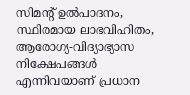സിമന്റ് ഉല്‍പാദനം, സ്ഥിരമായ ലാഭവിഹിതം, ആരോഗ്യ-വിദ്യാഭ്യാസ നിക്ഷേപങ്ങള്‍ എന്നിവയാണ് പ്രധാന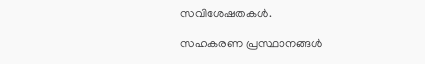സവിശേഷതകള്‍.

സഹകരണ പ്രസ്ഥാനങ്ങള്‍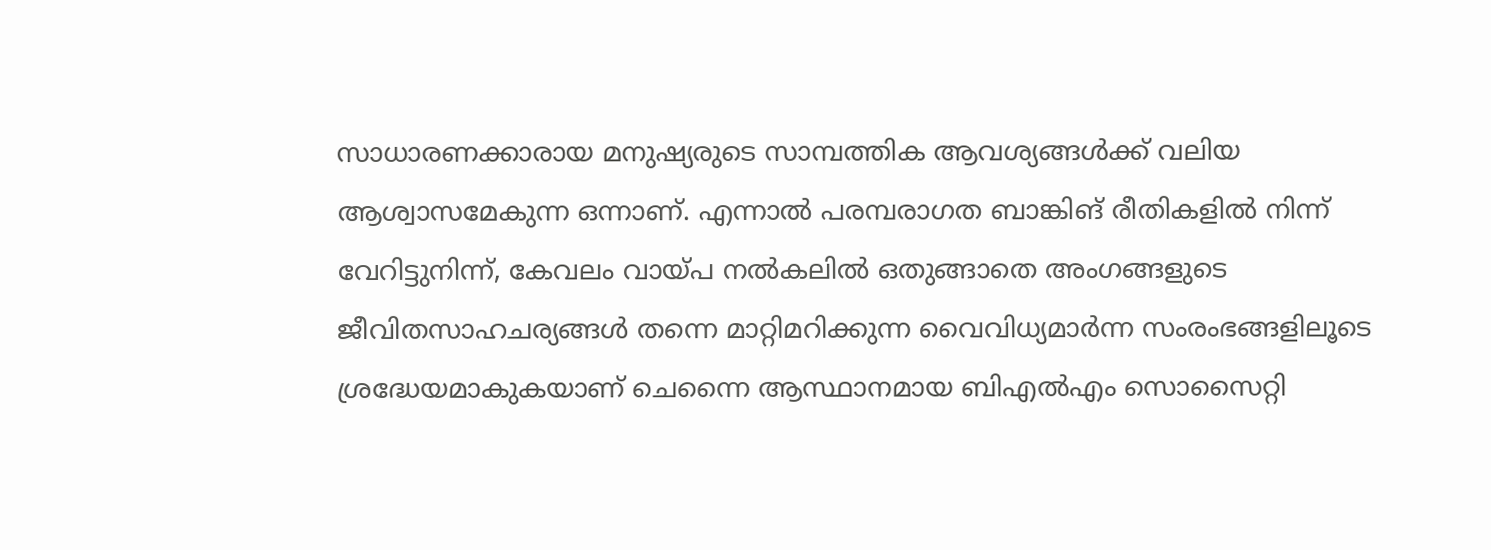സാധാരണക്കാരായ മനുഷ്യരുടെ സാമ്പത്തിക ആവശ്യങ്ങള്‍ക്ക് വലിയ ആശ്വാസമേകുന്ന ഒന്നാണ്. എന്നാല്‍ പരമ്പരാഗത ബാങ്കിങ് രീതികളില്‍ നിന്ന് വേറിട്ടുനിന്ന്, കേവലം വായ്പ നല്‍കലില്‍ ഒതുങ്ങാതെ അംഗങ്ങളുടെ ജീവിതസാഹചര്യങ്ങള്‍ തന്നെ മാറ്റിമറിക്കുന്ന വൈവിധ്യമാര്‍ന്ന സംരംഭങ്ങളിലൂടെ ശ്രദ്ധേയമാകുകയാണ് ചെന്നൈ ആസ്ഥാനമായ ബിഎല്‍എം സൊസൈറ്റി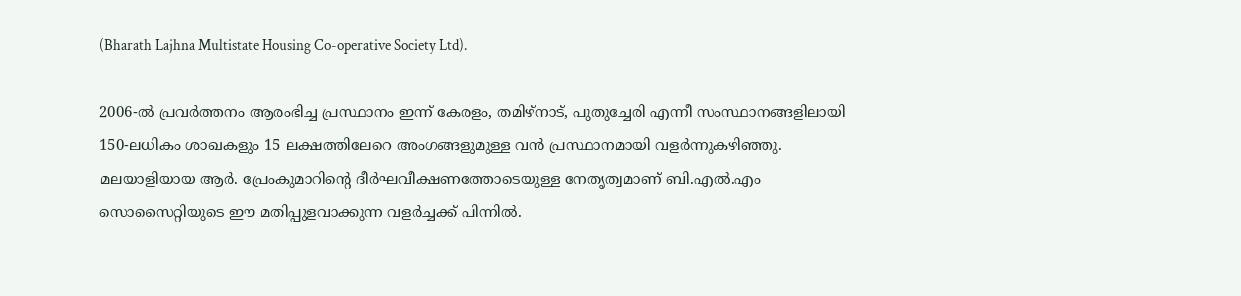(Bharath Lajhna Multistate Housing Co-operative Society Ltd).

2006-ല്‍ പ്രവര്‍ത്തനം ആരംഭിച്ച പ്രസ്ഥാനം ഇന്ന് കേരളം, തമിഴ്‌നാട്, പുതുച്ചേരി എന്നീ സംസ്ഥാനങ്ങളിലായി 150-ലധികം ശാഖകളും 15 ലക്ഷത്തിലേറെ അംഗങ്ങളുമുള്ള വന്‍ പ്രസ്ഥാനമായി വളര്‍ന്നുകഴിഞ്ഞു. മലയാളിയായ ആര്‍. പ്രേംകുമാറിന്റെ ദീര്‍ഘവീക്ഷണത്തോടെയുള്ള നേതൃത്വമാണ് ബി.എല്‍.എം സൊസൈറ്റിയുടെ ഈ മതിപ്പുളവാക്കുന്ന വളര്‍ച്ചക്ക് പിന്നില്‍.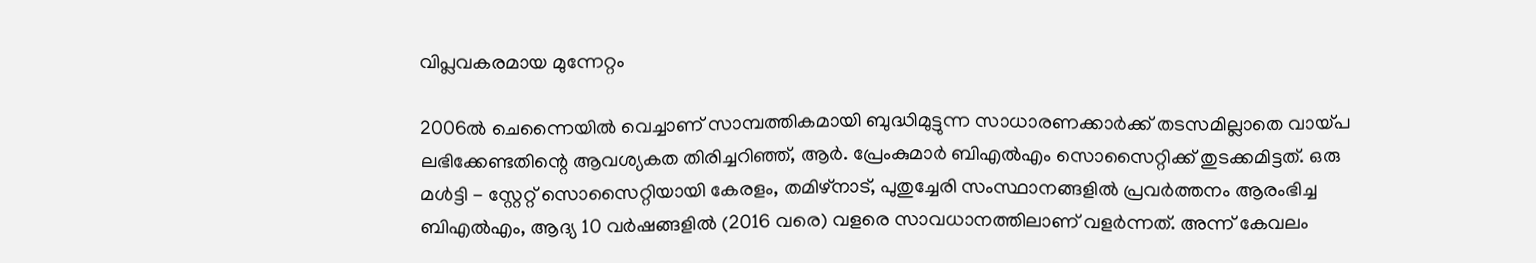വിപ്ലവകരമായ മുന്നേറ്റം

2006ല്‍ ചെന്നൈയില്‍ വെച്ചാണ് സാമ്പത്തികമായി ബുദ്ധിമുട്ടുന്ന സാധാരണക്കാര്‍ക്ക് തടസമില്ലാതെ വായ്പ ലഭിക്കേണ്ടതിന്റെ ആവശ്യകത തിരിച്ചറിഞ്ഞ്, ആര്‍. പ്രേംകുമാര്‍ ബിഎല്‍എം സൊസൈറ്റിക്ക് തുടക്കമിട്ടത്. ഒരു മള്‍ട്ടി - സ്റ്റേറ്റ് സൊസൈറ്റിയായി കേരളം, തമിഴ്നാട്, പുതുച്ചേരി സംസ്ഥാനങ്ങളില്‍ പ്രവര്‍ത്തനം ആരംഭിച്ച ബിഎല്‍എം, ആദ്യ 10 വര്‍ഷങ്ങളില്‍ (2016 വരെ) വളരെ സാവധാനത്തിലാണ് വളര്‍ന്നത്. അന്ന് കേവലം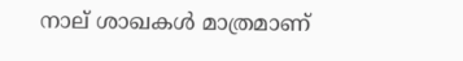നാല് ശാഖകള്‍ മാത്രമാണ്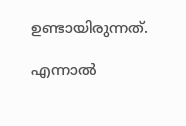ഉണ്ടായിരുന്നത്.

എന്നാല്‍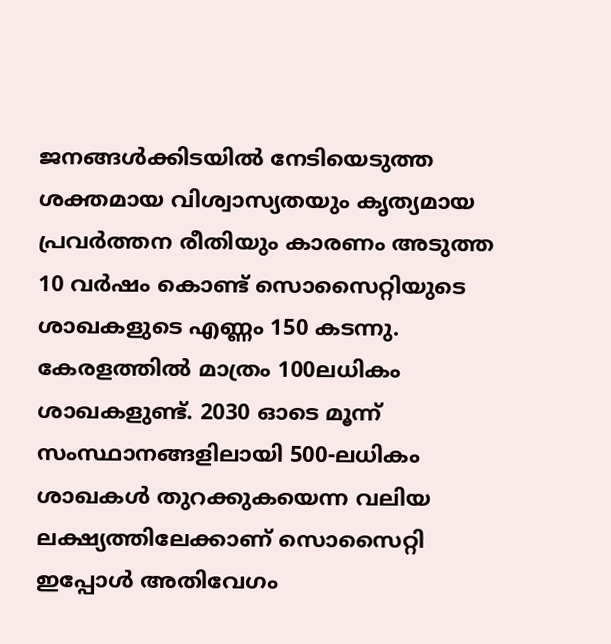ജനങ്ങള്‍ക്കിടയില്‍ നേടിയെടുത്ത ശക്തമായ വിശ്വാസ്യതയും കൃത്യമായ പ്രവര്‍ത്തന രീതിയും കാരണം അടുത്ത 10 വര്‍ഷം കൊണ്ട് സൊസൈറ്റിയുടെ ശാഖകളുടെ എണ്ണം 150 കടന്നു. കേരളത്തില്‍ മാത്രം 100ലധികം ശാഖകളുണ്ട്. 2030 ഓടെ മൂന്ന് സംസ്ഥാനങ്ങളിലായി 500-ലധികം ശാഖകള്‍ തുറക്കുകയെന്ന വലിയ ലക്ഷ്യത്തിലേക്കാണ് സൊസൈറ്റി ഇപ്പോള്‍ അതിവേഗം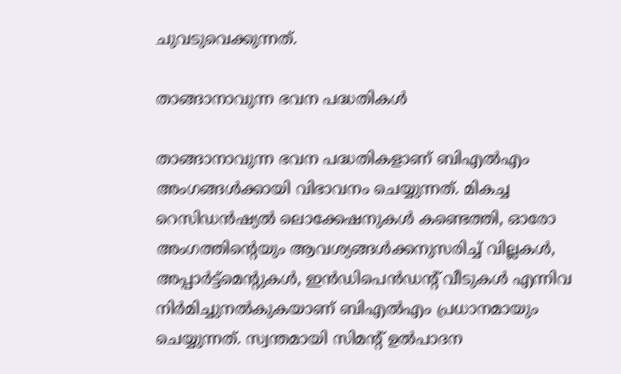ചുവടുവെക്കുന്നത്.

താങ്ങാനാവുന്ന ഭവന പദ്ധതികള്‍

താങ്ങാനാവുന്ന ഭവന പദ്ധതികളാണ് ബിഎല്‍എം അംഗങ്ങള്‍ക്കായി വിഭാവനം ചെയ്യുന്നത്. മികച്ച റെസിഡന്‍ഷ്യല്‍ ലൊക്കേഷനുകള്‍ കണ്ടെത്തി, ഓരോ അംഗത്തിന്റെയും ആവശ്യങ്ങള്‍ക്കനുസരിച്ച് വില്ലകള്‍, അപ്പാര്‍ട്ട്‌മെന്റുകള്‍, ഇന്‍ഡിപെന്‍ഡന്റ് വീടുകള്‍ എന്നിവ നിര്‍മിച്ചുനല്‍കുകയാണ് ബിഎല്‍എം പ്രധാനമായും ചെയ്യുന്നത്. സ്വന്തമായി സിമന്റ് ഉല്‍പാദന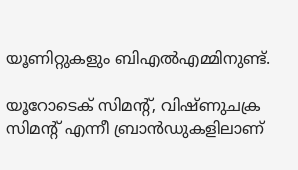യൂണിറ്റുകളും ബിഎല്‍എമ്മിനുണ്ട്.

യൂറോടെക് സിമന്റ്, വിഷ്ണുചക്ര സിമന്റ് എന്നീ ബ്രാന്‍ഡുകളിലാണ്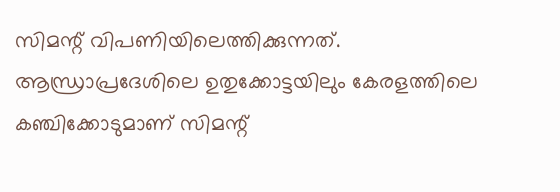സിമന്റ് വിപണിയിലെത്തിക്കുന്നത്. ആന്ധ്രാപ്രദേശിലെ ഉതുക്കോട്ടയിലും കേരളത്തിലെ കഞ്ചിക്കോടുമാണ് സിമന്റ്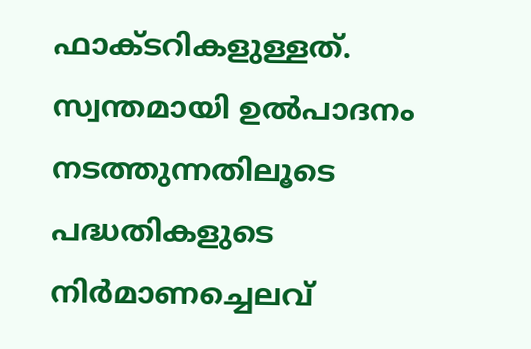ഫാക്ടറികളുള്ളത്. സ്വന്തമായി ഉല്‍പാദനം നടത്തുന്നതിലൂടെ പദ്ധതികളുടെ നിര്‍മാണച്ചെലവ്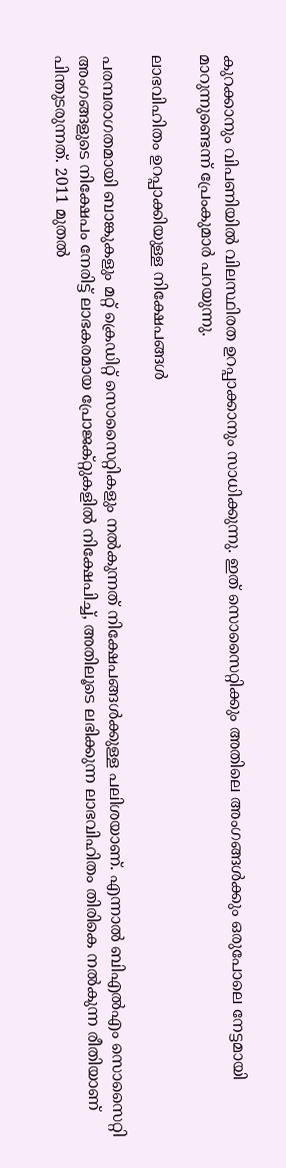കുറക്കാനും വിപണിയില്‍ വിലസ്ഥിരത ഉറപ്പാക്കാനും സാധിക്കുന്നു. ഇത് സൊസൈറ്റിക്കും അതിലെ അംഗങ്ങള്‍ക്കും ഒരുപോലെ നേട്ടമായി മാറുന്നുണ്ടെന്ന് പ്രേംകുമാര്‍ പറയുന്നു.

ലാഭവിഹിതം ഉറപ്പാക്കിയുള്ള നിക്ഷേപങ്ങള്‍

പരമ്പരാഗതമായി ബാങ്കുകളും മറ്റ് ക്രെഡിറ്റ് സൊസൈറ്റികളും നല്‍കുന്നത് നിക്ഷേപങ്ങള്‍ക്കുള്ള പലിശയാണ്. എന്നാല്‍ ബിഎല്‍എം സൊസൈറ്റി അംഗങ്ങളുടെ നിക്ഷേപം നേരിട്ട് ലാഭകരമായ പ്രോജക്റ്റുകളില്‍ നിക്ഷേപിച്ച്, അതിലൂടെ ലഭിക്കുന്ന ലാഭവിഹിതം തിരികെ നല്‍കുന്ന രീതിയാണ് പിന്തുടരുന്നത്. 2011 മുതല്‍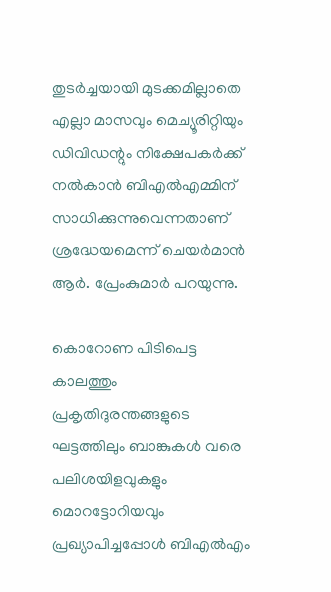തുടര്‍ച്ചയായി മുടക്കമില്ലാതെ എല്ലാ മാസവും മെച്യൂരിറ്റിയും ഡിവിഡന്റും നിക്ഷേപകര്‍ക്ക് നല്‍കാന്‍ ബിഎല്‍എമ്മിന് സാധിക്കുന്നുവെന്നതാണ് ശ്രദ്ധേയമെന്ന് ചെയര്‍മാന്‍ ആര്‍. പ്രേംകുമാര്‍ പറയുന്നു.

കൊറോണ പിടിപെട്ട കാലത്തും പ്രകൃതിദുരന്തങ്ങളുടെ ഘട്ടത്തിലും ബാങ്കുകള്‍ വരെ പലിശയിളവുകളും മൊറട്ടോറിയവും പ്രഖ്യാപിച്ചപ്പോള്‍ ബിഎല്‍എം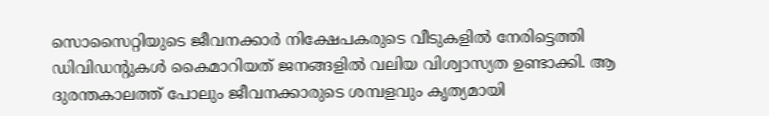സൊസൈറ്റിയുടെ ജീവനക്കാര്‍ നിക്ഷേപകരുടെ വീടുകളില്‍ നേരിട്ടെത്തി ഡിവിഡന്റുകള്‍ കൈമാറിയത് ജനങ്ങളില്‍ വലിയ വിശ്വാസ്യത ഉണ്ടാക്കി. ആ ദുരന്തകാലത്ത് പോലും ജീവനക്കാരുടെ ശമ്പളവും കൃത്യമായി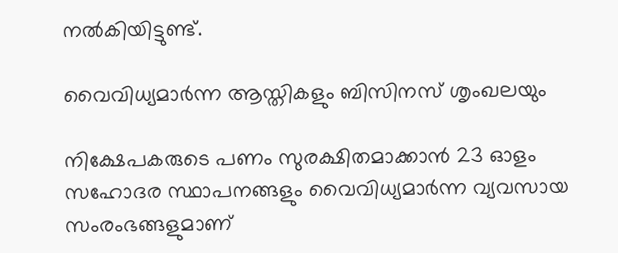നല്‍കിയിട്ടുണ്ട്.

വൈവിധ്യമാര്‍ന്ന ആസ്തികളും ബിസിനസ് ശൃംഖലയും

നിക്ഷേപകരുടെ പണം സുരക്ഷിതമാക്കാന്‍ 23 ഓളം സഹോദര സ്ഥാപനങ്ങളും വൈവിധ്യമാര്‍ന്ന വ്യവസായ സംരംഭങ്ങളുമാണ്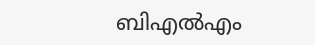ബിഎല്‍എം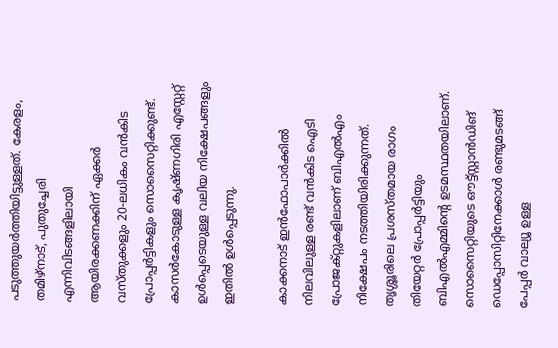പടുത്തുയര്‍ത്തിയിട്ടുള്ളത്. കേരളം, തമിഴ്‌നാട്, പുതുച്ചേരി എന്നിവിടങ്ങളിലായി ആയിരക്കണക്കിന് ഏക്കര്‍ വസ്തുക്കളും 20-ലധികം വന്‍കിട പ്രോപ്പര്‍ട്ടികളും സൊസൈറ്റിക്കുണ്ട്. കാസര്‍കോടുള്ള കൃഷ്ണഗിരി എസ്റ്റേറ്റ് ഉള്‍പ്പെടെയുള്ള വലിയ നിക്ഷേപങ്ങളും ഇതില്‍ ഉള്‍പ്പെടുന്നു.

കാക്കനാട് ഇന്‍ഫോപാര്‍ക്കില്‍ നിലവിലുള്ള രണ്ട് വന്‍കിട ഐടി പ്രോജക്റ്റുകളിലാണ് ബിഎല്‍എം നിക്ഷേപം നടത്തിയിരിക്കുന്നത്. തൃശ്ശൂരിലെ പ്രശസ്തമായ രാഗം തിയേറ്റര്‍ പ്രോപ്പര്‍ട്ടിയും ബിഎല്‍എമ്മിന്റെ ഉടമസ്ഥതയിലാണ്. സൊസൈറ്റിയുടെ ഔട്ട്സ്റ്റാന്‍ഡിങ് ഡെപ്പോസിറ്റിനേക്കാള്‍ രണ്ടുമടങ്ങ് പേപ്പര്‍ വാല്യൂ ഉള്ള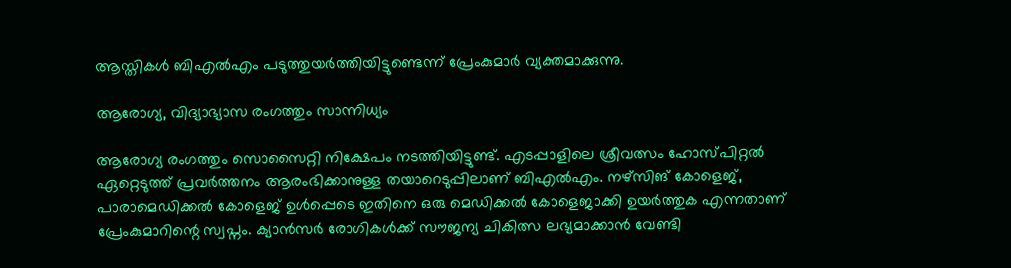ആസ്തികള്‍ ബിഎല്‍എം പടുത്തുയര്‍ത്തിയിട്ടുണ്ടെന്ന് പ്രേംകുമാര്‍ വ്യക്തമാക്കുന്നു.

ആരോഗ്യ, വിദ്യാഭ്യാസ രംഗത്തും സാന്നിധ്യം

ആരോഗ്യ രംഗത്തും സൊസൈറ്റി നിക്ഷേപം നടത്തിയിട്ടുണ്ട്. എടപ്പാളിലെ ശ്രീവത്സം ഹോസ്പിറ്റല്‍ ഏറ്റെടുത്ത് പ്രവര്‍ത്തനം ആരംഭിക്കാനുള്ള തയാറെടുപ്പിലാണ് ബിഎല്‍എം. നഴ്സിങ് കോളെജ്, പാരാമെഡിക്കല്‍ കോളെജ് ഉള്‍പ്പെടെ ഇതിനെ ഒരു മെഡിക്കല്‍ കോളെജാക്കി ഉയര്‍ത്തുക എന്നതാണ് പ്രേംകുമാറിന്റെ സ്വപ്നം. ക്യാന്‍സര്‍ രോഗികള്‍ക്ക് സൗജന്യ ചികിത്സ ലഭ്യമാക്കാന്‍ വേണ്ടി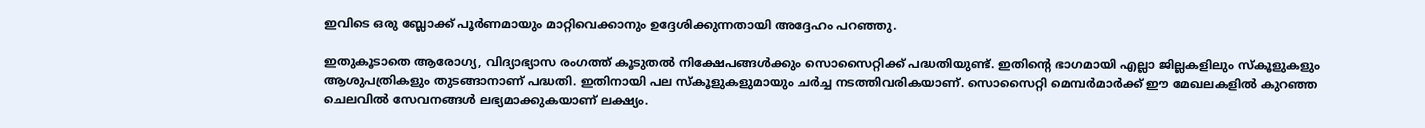ഇവിടെ ഒരു ബ്ലോക്ക് പൂര്‍ണമായും മാറ്റിവെക്കാനും ഉദ്ദേശിക്കുന്നതായി അദ്ദേഹം പറഞ്ഞു.

ഇതുകൂടാതെ ആരോഗ്യ, വിദ്യാഭ്യാസ രംഗത്ത് കൂടുതല്‍ നിക്ഷേപങ്ങള്‍ക്കും സൊസൈറ്റിക്ക് പദ്ധതിയുണ്ട്. ഇതിന്റെ ഭാഗമായി എല്ലാ ജില്ലകളിലും സ്‌കൂളുകളും ആശുപത്രികളും തുടങ്ങാനാണ് പദ്ധതി. ഇതിനായി പല സ്‌കൂളുകളുമായും ചര്‍ച്ച നടത്തിവരികയാണ്. സൊസൈറ്റി മെമ്പര്‍മാര്‍ക്ക് ഈ മേഖലകളില്‍ കുറഞ്ഞ ചെലവില്‍ സേവനങ്ങള്‍ ലഭ്യമാക്കുകയാണ് ലക്ഷ്യം.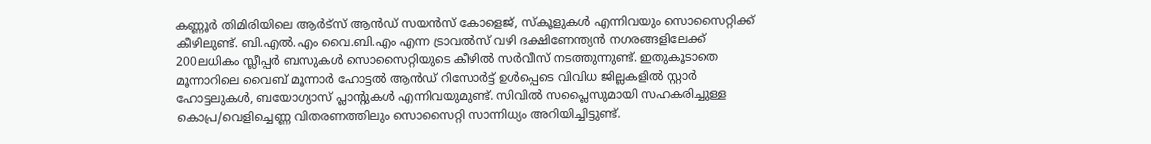കണ്ണൂര്‍ തിമിരിയിലെ ആര്‍ട്സ് ആന്‍ഡ് സയന്‍സ് കോളെജ്, സ്‌കൂളുകള്‍ എന്നിവയും സൊസൈറ്റിക്ക് കീഴിലുണ്ട്. ബി.എല്‍.എം വൈ.ബി.എം എന്ന ട്രാവല്‍സ് വഴി ദക്ഷിണേന്ത്യന്‍ നഗരങ്ങളിലേക്ക് 200ലധികം സ്ലീപ്പര്‍ ബസുകള്‍ സൊസൈറ്റിയുടെ കീഴില്‍ സര്‍വീസ് നടത്തുന്നുണ്ട്. ഇതുകൂടാതെ മൂന്നാറിലെ വൈബ് മൂന്നാര്‍ ഹോട്ടല്‍ ആന്‍ഡ് റിസോര്‍ട്ട് ഉള്‍പ്പെടെ വിവിധ ജില്ലകളില്‍ സ്റ്റാര്‍ ഹോട്ടലുകള്‍, ബയോഗ്യാസ് പ്ലാന്റുകള്‍ എന്നിവയുമുണ്ട്. സിവില്‍ സപ്ലൈസുമായി സഹകരിച്ചുള്ള കൊപ്ര/വെളിച്ചെണ്ണ വിതരണത്തിലും സൊസൈറ്റി സാന്നിധ്യം അറിയിച്ചിട്ടുണ്ട്.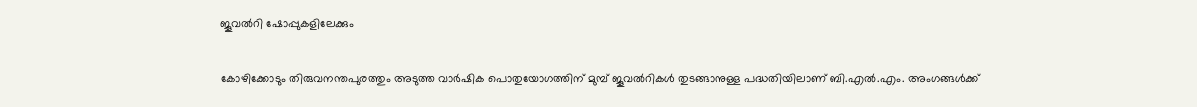ജൂവല്‍റി ഷോപ്പുകളിലേക്കും

കോഴിക്കോടും തിരുവനന്തപുരത്തും അടുത്ത വാര്‍ഷിക പൊതുയോഗത്തിന് മുമ്പ് ജൂവല്‍റികള്‍ തുടങ്ങാനുള്ള പദ്ധതിയിലാണ് ബി.എല്‍.എം. അംഗങ്ങള്‍ക്ക്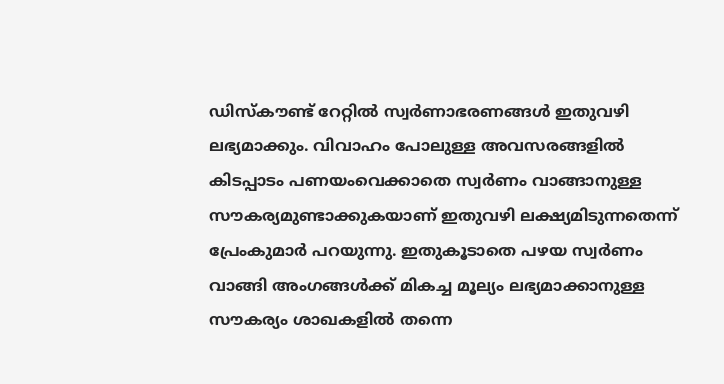ഡിസ്‌കൗണ്ട് റേറ്റില്‍ സ്വര്‍ണാഭരണങ്ങള്‍ ഇതുവഴി ലഭ്യമാക്കും. വിവാഹം പോലുള്ള അവസരങ്ങളില്‍ കിടപ്പാടം പണയംവെക്കാതെ സ്വര്‍ണം വാങ്ങാനുള്ള സൗകര്യമുണ്ടാക്കുകയാണ് ഇതുവഴി ലക്ഷ്യമിടുന്നതെന്ന് പ്രേംകുമാര്‍ പറയുന്നു. ഇതുകൂടാതെ പഴയ സ്വര്‍ണം വാങ്ങി അംഗങ്ങള്‍ക്ക് മികച്ച മൂല്യം ലഭ്യമാക്കാനുള്ള സൗകര്യം ശാഖകളില്‍ തന്നെ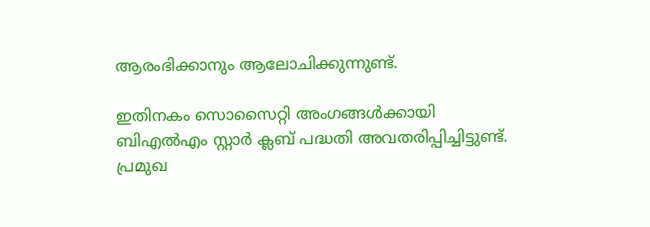ആരംഭിക്കാനും ആലോചിക്കുന്നുണ്ട്.

ഇതിനകം സൊസൈറ്റി അംഗങ്ങള്‍ക്കായി ബിഎല്‍എം സ്റ്റാര്‍ ക്ലബ് പദ്ധതി അവതരിപ്പിച്ചിട്ടുണ്ട്. പ്രമുഖ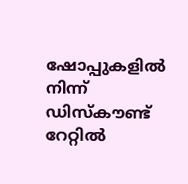ഷോപ്പുകളില്‍ നിന്ന് ഡിസ്‌കൗണ്ട് റേറ്റില്‍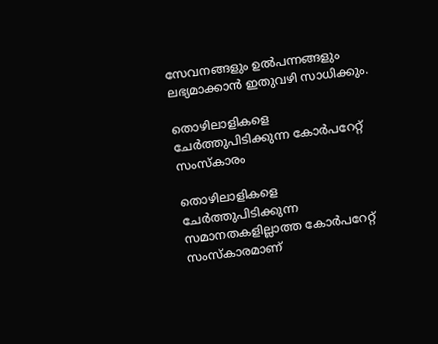സേവനങ്ങളും ഉല്‍പന്നങ്ങളും ലഭ്യമാക്കാന്‍ ഇതുവഴി സാധിക്കും.

തൊഴിലാളികളെ ചേര്‍ത്തുപിടിക്കുന്ന കോര്‍പറേറ്റ് സംസ്‌കാരം

തൊഴിലാളികളെ ചേര്‍ത്തുപിടിക്കുന്ന സമാനതകളില്ലാത്ത കോര്‍പറേറ്റ് സംസ്‌കാരമാണ്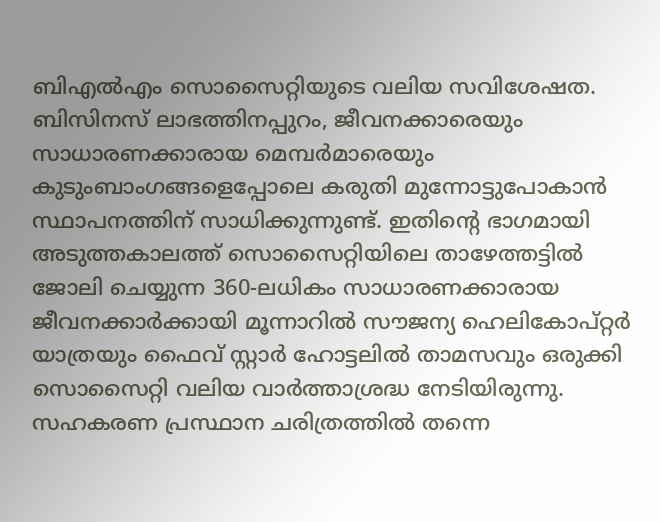ബിഎല്‍എം സൊസൈറ്റിയുടെ വലിയ സവിശേഷത. ബിസിനസ് ലാഭത്തിനപ്പുറം, ജീവനക്കാരെയും സാധാരണക്കാരായ മെമ്പര്‍മാരെയും കുടുംബാംഗങ്ങളെപ്പോലെ കരുതി മുന്നോട്ടുപോകാന്‍ സ്ഥാപനത്തിന് സാധിക്കുന്നുണ്ട്. ഇതിന്റെ ഭാഗമായി അടുത്തകാലത്ത് സൊസൈറ്റിയിലെ താഴേത്തട്ടില്‍ ജോലി ചെയ്യുന്ന 360-ലധികം സാധാരണക്കാരായ ജീവനക്കാര്‍ക്കായി മൂന്നാറില്‍ സൗജന്യ ഹെലികോപ്റ്റര്‍ യാത്രയും ഫൈവ് സ്റ്റാര്‍ ഹോട്ടലില്‍ താമസവും ഒരുക്കി സൊസൈറ്റി വലിയ വാര്‍ത്താശ്രദ്ധ നേടിയിരുന്നു. സഹകരണ പ്രസ്ഥാന ചരിത്രത്തില്‍ തന്നെ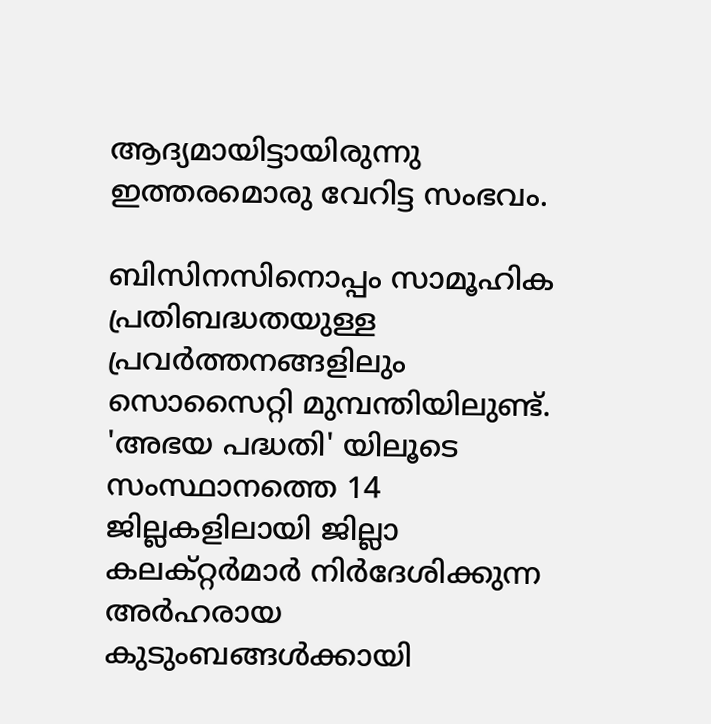ആദ്യമായിട്ടായിരുന്നു ഇത്തരമൊരു വേറിട്ട സംഭവം.

ബിസിനസിനൊപ്പം സാമൂഹിക പ്രതിബദ്ധതയുള്ള പ്രവര്‍ത്തനങ്ങളിലും സൊസൈറ്റി മുമ്പന്തിയിലുണ്ട്. 'അഭയ പദ്ധതി' യിലൂടെ സംസ്ഥാനത്തെ 14 ജില്ലകളിലായി ജില്ലാ കലക്റ്റര്‍മാര്‍ നിര്‍ദേശിക്കുന്ന അര്‍ഹരായ കുടുംബങ്ങള്‍ക്കായി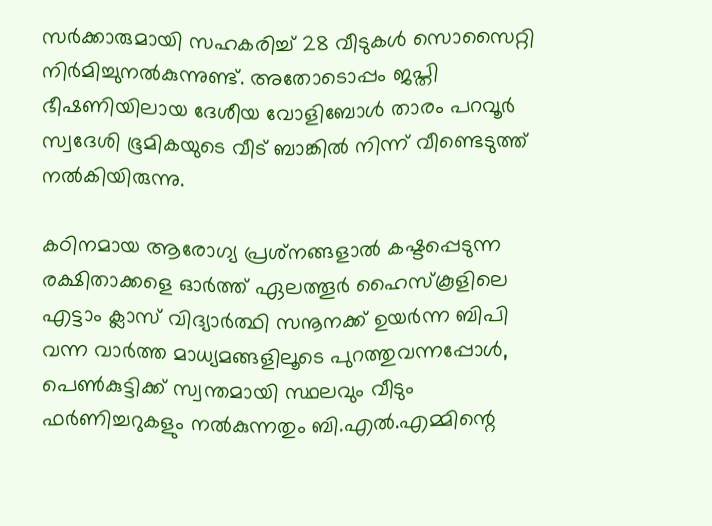സര്‍ക്കാരുമായി സഹകരിച്ച് 28 വീടുകള്‍ സൊസൈറ്റി നിര്‍മിച്ചുനല്‍കുന്നുണ്ട്. അതോടൊപ്പം ജപ്തി ഭീഷണിയിലായ ദേശീയ വോളിബോള്‍ താരം പറവൂര്‍ സ്വദേശി ഭൂമികയുടെ വീട് ബാങ്കില്‍ നിന്ന് വീണ്ടെടുത്ത് നല്‍കിയിരുന്നു.

കഠിനമായ ആരോഗ്യ പ്രശ്‌നങ്ങളാല്‍ കഷ്ടപ്പെടുന്ന രക്ഷിതാക്കളെ ഓര്‍ത്ത് ഏലത്തൂര്‍ ഹൈസ്‌കൂളിലെ എട്ടാം ക്ലാസ് വിദ്യാര്‍ത്ഥി സനൂനക്ക് ഉയര്‍ന്ന ബിപി വന്ന വാര്‍ത്ത മാധ്യമങ്ങളിലൂടെ പുറത്തുവന്നപ്പോള്‍, പെണ്‍കുട്ടിക്ക് സ്വന്തമായി സ്ഥലവും വീടും ഫര്‍ണിച്ചറുകളും നല്‍കുന്നതും ബി.എല്‍.എമ്മിന്റെ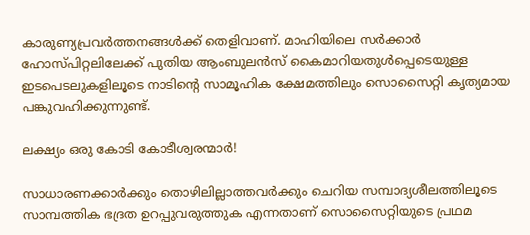കാരുണ്യപ്രവര്‍ത്തനങ്ങള്‍ക്ക് തെളിവാണ്. മാഹിയിലെ സര്‍ക്കാര്‍ ഹോസ്പിറ്റലിലേക്ക് പുതിയ ആംബുലന്‍സ് കൈമാറിയതുള്‍പ്പെടെയുള്ള ഇടപെടലുകളിലൂടെ നാടിന്റെ സാമൂഹിക ക്ഷേമത്തിലും സൊസൈറ്റി കൃത്യമായ പങ്കുവഹിക്കുന്നുണ്ട്.

ലക്ഷ്യം ഒരു കോടി കോടീശ്വരന്മാര്‍!

സാധാരണക്കാര്‍ക്കും തൊഴിലില്ലാത്തവര്‍ക്കും ചെറിയ സമ്പാദ്യശീലത്തിലൂടെ സാമ്പത്തിക ഭദ്രത ഉറപ്പുവരുത്തുക എന്നതാണ് സൊസൈറ്റിയുടെ പ്രഥമ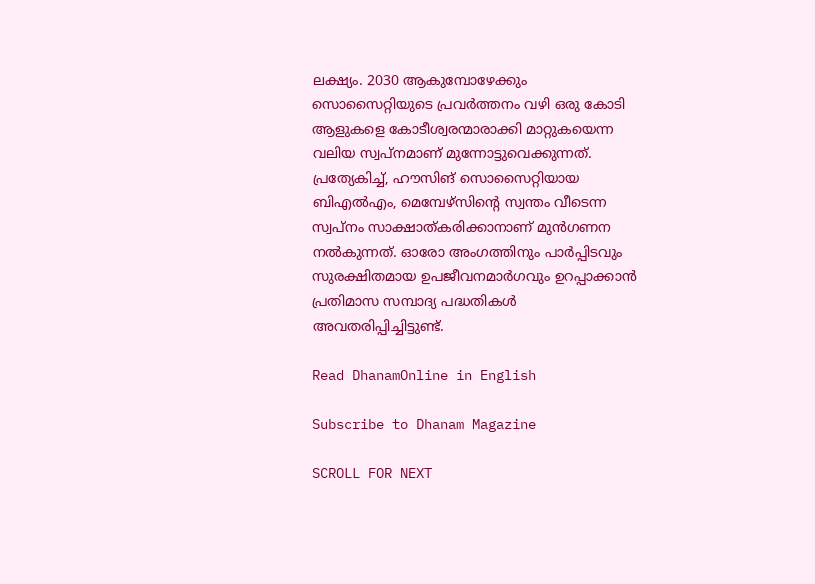ലക്ഷ്യം. 2030 ആകുമ്പോഴേക്കും സൊസൈറ്റിയുടെ പ്രവര്‍ത്തനം വഴി ഒരു കോടി ആളുകളെ കോടീശ്വരന്മാരാക്കി മാറ്റുകയെന്ന വലിയ സ്വപ്നമാണ് മുന്നോട്ടുവെക്കുന്നത്. പ്രത്യേകിച്ച്, ഹൗസിങ് സൊസൈറ്റിയായ ബിഎല്‍എം, മെമ്പേഴ്‌സിന്റെ സ്വന്തം വീടെന്ന സ്വപ്നം സാക്ഷാത്കരിക്കാനാണ് മുന്‍ഗണന നല്‍കുന്നത്. ഓരോ അംഗത്തിനും പാര്‍പ്പിടവും സുരക്ഷിതമായ ഉപജീവനമാര്‍ഗവും ഉറപ്പാക്കാന്‍ പ്രതിമാസ സമ്പാദ്യ പദ്ധതികള്‍ അവതരിപ്പിച്ചിട്ടുണ്ട്.

Read DhanamOnline in English

Subscribe to Dhanam Magazine

SCROLL FOR NEXT